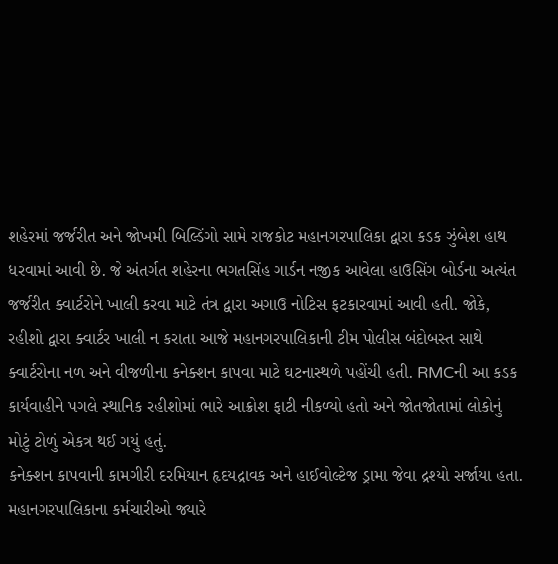શહેરમાં જર્જરીત અને જોખમી બિલ્ડિંગો સામે રાજકોટ મહાનગરપાલિકા દ્વારા કડક ઝુંબેશ હાથ ધરવામાં આવી છે. જે અંતર્ગત શહેરના ભગતસિંહ ગાર્ડન નજીક આવેલા હાઉસિંગ બોર્ડના અત્યંત જર્જરીત ક્વાર્ટરોને ખાલી કરવા માટે તંત્ર દ્વારા અગાઉ નોટિસ ફટકારવામાં આવી હતી. જોકે, રહીશો દ્વારા ક્વાર્ટર ખાલી ન કરાતા આજે મહાનગરપાલિકાની ટીમ પોલીસ બંદોબસ્ત સાથે ક્વાર્ટરોના નળ અને વીજળીના કનેક્શન કાપવા માટે ઘટનાસ્થળે પહોંચી હતી. RMCની આ કડક કાર્યવાહીને પગલે સ્થાનિક રહીશોમાં ભારે આક્રોશ ફાટી નીકળ્યો હતો અને જોતજોતામાં લોકોનું મોટું ટોળું એકત્ર થઈ ગયું હતું.
કનેક્શન કાપવાની કામગીરી દરમિયાન હૃદયદ્રાવક અને હાઈવોલ્ટેજ ડ્રામા જેવા દ્રશ્યો સર્જાયા હતા. મહાનગરપાલિકાના કર્મચારીઓ જ્યારે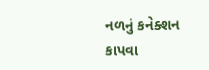નળનું કનેક્શન કાપવા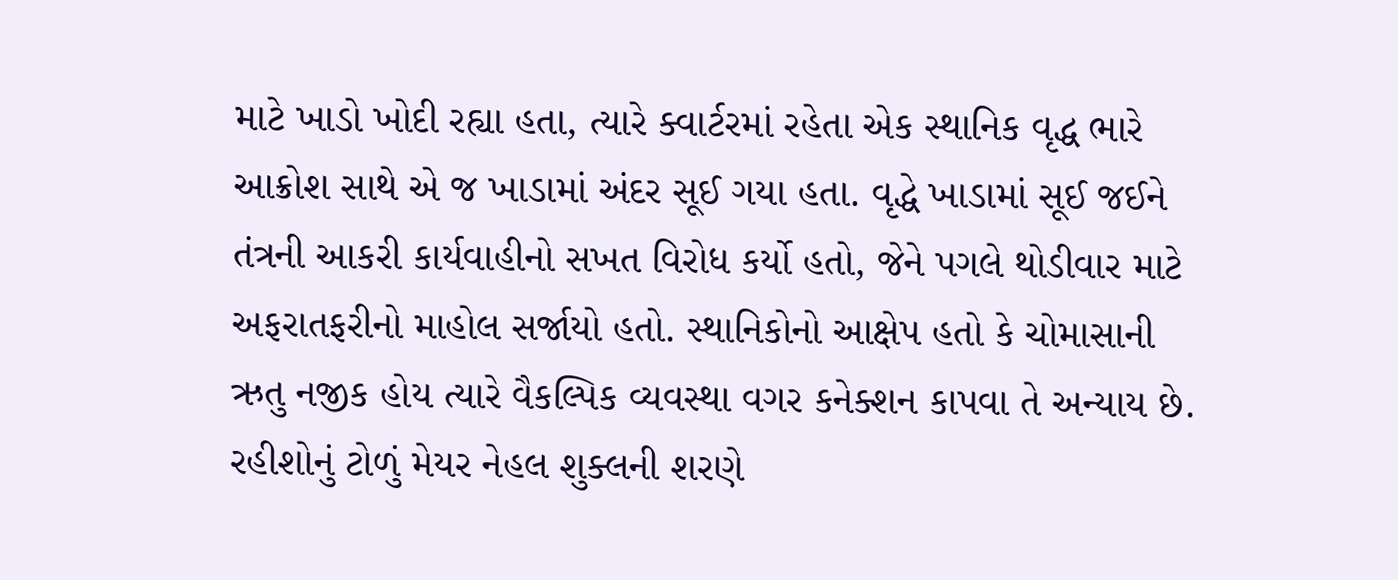માટે ખાડો ખોદી રહ્યા હતા, ત્યારે ક્વાર્ટરમાં રહેતા એક સ્થાનિક વૃદ્ધ ભારે આક્રોશ સાથે એ જ ખાડામાં અંદર સૂઈ ગયા હતા. વૃદ્ધે ખાડામાં સૂઈ જઈને તંત્રની આકરી કાર્યવાહીનો સખત વિરોધ કર્યો હતો, જેને પગલે થોડીવાર માટે અફરાતફરીનો માહોલ સર્જાયો હતો. સ્થાનિકોનો આક્ષેપ હતો કે ચોમાસાની ઋતુ નજીક હોય ત્યારે વૈકલ્પિક વ્યવસ્થા વગર કનેક્શન કાપવા તે અન્યાય છે.
રહીશોનું ટોળું મેયર નેહલ શુક્લની શરણે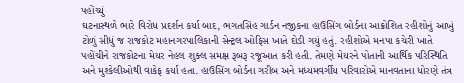પહોંચ્યું
ઘટનાસ્થળે ભારે વિરોધ પ્રદર્શન કર્યા બાદ, ભગતસિંહ ગાર્ડન નજીકના હાઉસિંગ બોર્ડના આક્રોશિત રહીશોનું આખું ટોળું સીધું જ રાજકોટ મહાનગરપાલિકાની સેન્ટ્રલ ઓફિસ ખાતે દોડી ગયું હતું. રહીશોએ મનપા કચેરી ખાતે પહોંચીને રાજકોટના મેયર નેહલ શુક્લ સમક્ષ રૂબરૂ રજૂઆત કરી હતી. તેમણે મેયરને પોતાની આર્થિક પરિસ્થિતિ અને મુશ્કેલીઓથી વાકેફ કર્યા હતા. હાઉસિંગ બોર્ડના ગરીબ અને મધ્યમવર્ગીય પરિવારોએ માનવતાના ધોરણે તંત્ર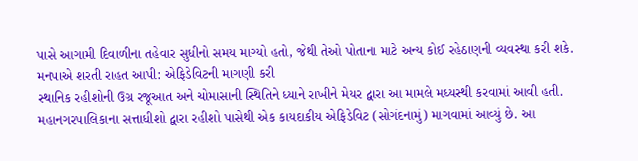પાસે આગામી દિવાળીના તહેવાર સુધીનો સમય માગ્યો હતો, જેથી તેઓ પોતાના માટે અન્ય કોઈ રહેઠાણની વ્યવસ્થા કરી શકે.
મનપાએ શરતી રાહત આપી: એફિડેવિટની માગણી કરી
સ્થાનિક રહીશોની ઉગ્ર રજૂઆત અને ચોમાસાની સ્થિતિને ધ્યાને રાખીને મેયર દ્વારા આ મામલે મધ્યસ્થી કરવામાં આવી હતી. મહાનગરપાલિકાના સત્તાધીશો દ્વારા રહીશો પાસેથી એક કાયદાકીય એફિડેવિટ (સોગંદનામું) માગવામાં આવ્યું છે. આ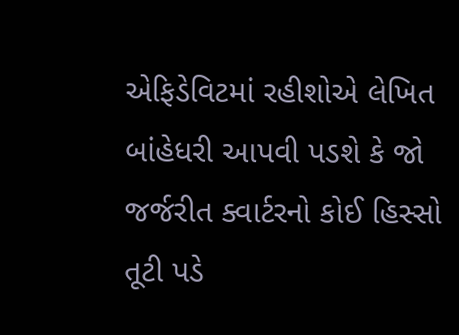એફિડેવિટમાં રહીશોએ લેખિત બાંહેધરી આપવી પડશે કે જો જર્જરીત ક્વાર્ટરનો કોઈ હિસ્સો તૂટી પડે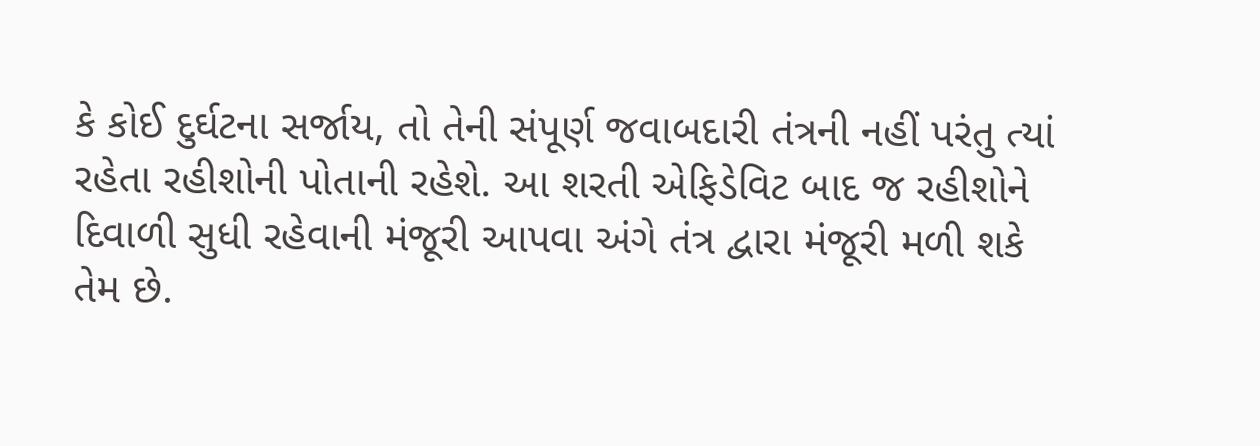કે કોઈ દુર્ઘટના સર્જાય, તો તેની સંપૂર્ણ જવાબદારી તંત્રની નહીં પરંતુ ત્યાં રહેતા રહીશોની પોતાની રહેશે. આ શરતી એફિડેવિટ બાદ જ રહીશોને દિવાળી સુધી રહેવાની મંજૂરી આપવા અંગે તંત્ર દ્વારા મંજૂરી મળી શકે તેમ છે.